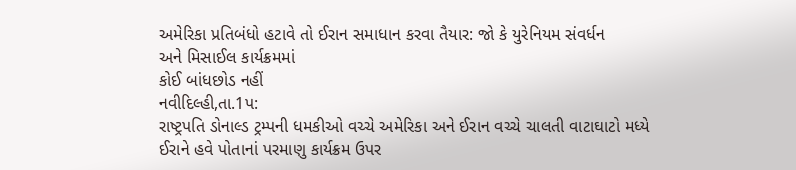અમેરિકા પ્રતિબંધો હટાવે તો ઈરાન સમાધાન કરવા તૈયાર: જો કે યુરેનિયમ સંવર્ધન
અને મિસાઈલ કાર્યક્રમમાં
કોઈ બાંધછોડ નહીં
નવીદિલ્હી,તા.1પ:
રાષ્ટ્રપતિ ડોનાલ્ડ ટ્રમ્પની ધમકીઓ વચ્ચે અમેરિકા અને ઈરાન વચ્ચે ચાલતી વાટાઘાટો મધ્યે
ઈરાને હવે પોતાનાં પરમાણુ કાર્યક્રમ ઉપર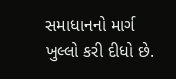સમાધાનનો માર્ગ ખુલ્લો કરી દીધો છે.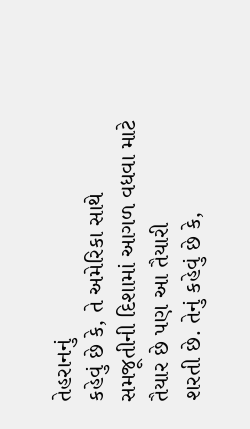તેહરાનનું
કહેવું છે કે, તે અમેરિકા સાથે સમજૂતીની દિશામાં આગળ વધવા માટે તૈયાર છે પણ આ તૈયારી
શરતી છે. તેનું કહેવું છે કે,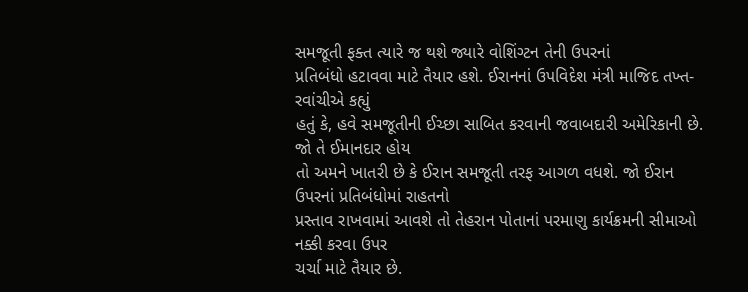સમજૂતી ફક્ત ત્યારે જ થશે જ્યારે વોશિંગ્ટન તેની ઉપરનાં
પ્રતિબંધો હટાવવા માટે તૈયાર હશે. ઈરાનનાં ઉપવિદેશ મંત્રી માજિદ તખ્ત-રવાંચીએ કહ્યું
હતું કે, હવે સમજૂતીની ઈચ્છા સાબિત કરવાની જવાબદારી અમેરિકાની છે. જો તે ઈમાનદાર હોય
તો અમને ખાતરી છે કે ઈરાન સમજૂતી તરફ આગળ વધશે. જો ઈરાન ઉપરનાં પ્રતિબંધોમાં રાહતનો
પ્રસ્તાવ રાખવામાં આવશે તો તેહરાન પોતાનાં પરમાણુ કાર્યક્રમની સીમાઓ નક્કી કરવા ઉપર
ચર્ચા માટે તૈયાર છે.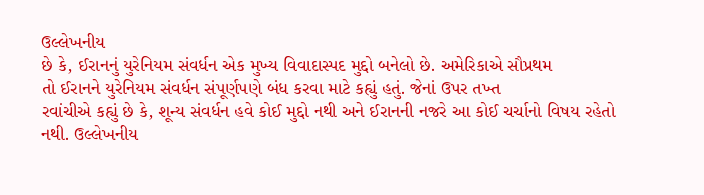ઉલ્લેખનીય
છે કે, ઈરાનનું યુરેનિયમ સંવર્ધન એક મુખ્ય વિવાદાસ્પદ મુદ્દો બનેલો છે. અમેરિકાએ સૌપ્રથમ
તો ઈરાનને યુરેનિયમ સંવર્ધન સંપૂર્ણપણે બંધ કરવા માટે કહ્યું હતું. જેનાં ઉપર તખ્ત
રવાંચીએ કહ્યું છે કે, શૂન્ય સંવર્ધન હવે કોઈ મુદ્દો નથી અને ઈરાનની નજરે આ કોઈ ચર્ચાનો વિષય રહેતો નથી. ઉલ્લેખનીય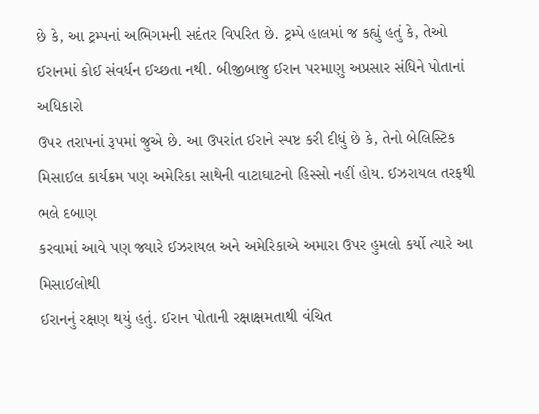છે કે, આ ટ્રમ્પનાં અભિગમની સદંતર વિપરિત છે. ટ્રમ્પે હાલમાં જ કહ્યું હતું કે, તેઓ
ઈરાનમાં કોઈ સંવર્ધન ઈચ્છતા નથી. બીજીબાજુ ઈરાન પરમાણુ અપ્રસાર સંધિને પોતાનાં અધિકારો
ઉપર તરાપનાં રૂપમાં જુએ છે. આ ઉપરાંત ઈરાને સ્પષ્ટ કરી દીધું છે કે, તેનો બેલિસ્ટિક
મિસાઈલ કાર્યક્રમ પણ અમેરિકા સાથેની વાટાઘાટનો હિસ્સો નહીં હોય. ઈઝરાયલ તરફથી ભલે દબાણ
કરવામાં આવે પણ જ્યારે ઈઝરાયલ અને અમેરિકાએ અમારા ઉપર હુમલો કર્યો ત્યારે આ મિસાઈલોથી
ઈરાનનું રક્ષણ થયું હતું. ઈરાન પોતાની રક્ષાક્ષમતાથી વંચિત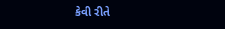કેવી રીતે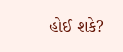હોઈ શકે?